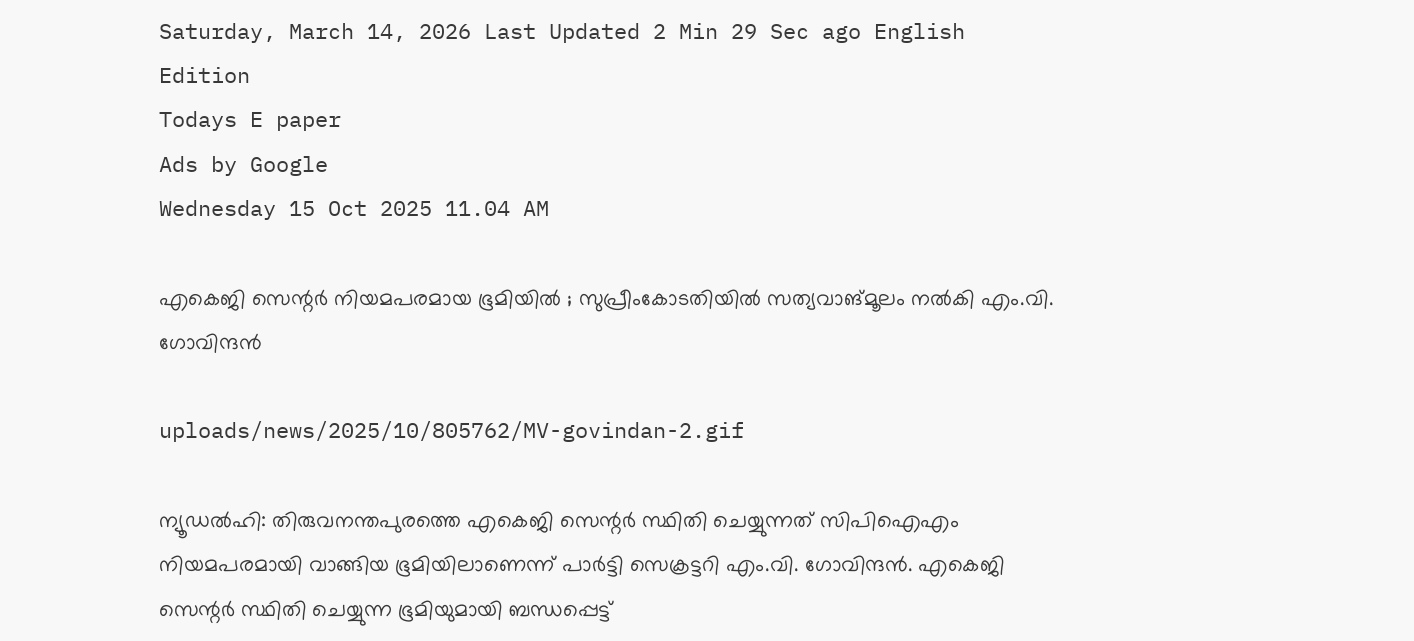Saturday, March 14, 2026 Last Updated 2 Min 29 Sec ago English Edition
Todays E paper
Ads by Google
Wednesday 15 Oct 2025 11.04 AM

എകെജി സെന്റര്‍ നിയമപരമായ ഭൂമിയില്‍ ; സുപ്രീംകോടതിയില്‍ സത്യവാങ്മൂലം നല്‍കി എം.വി. ഗോവിന്ദന്‍

uploads/news/2025/10/805762/MV-govindan-2.gif

ന്യൂഡല്‍ഹി: തിരുവനന്തപുരത്തെ എകെജി സെന്റര്‍ സ്ഥിതി ചെയ്യുന്നത് സിപിഐഎം നിയമപരമായി വാങ്ങിയ ഭൂമിയിലാണെന്ന് പാര്‍ട്ടി സെക്രട്ടറി എം.വി. ഗോവിന്ദന്‍. എകെജി സെന്റര്‍ സ്ഥിതി ചെയ്യുന്ന ഭൂമിയുമായി ബന്ധപ്പെട്ട്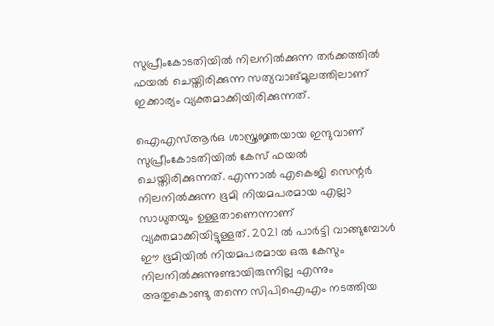സുപ്രീംകോടതിയില്‍ നിലനില്‍ക്കുന്ന തര്‍ക്കത്തില്‍ ഫയല്‍ ചെയ്തിരിക്കുന്ന സത്യവാങ്മൂലത്തിലാണ് ഇക്കാര്യം വ്യക്തമാക്കിയിരിക്കുന്നത്.

ഐഎസ്ആര്‍ഒ ശാസ്ത്രജ്ഞയായ ഇന്ദുവാണ് സുപ്രീംകോടതിയില്‍ കേസ് ഫയല്‍ ചെയ്തിരിക്കുന്നത്. എന്നാല്‍ എകെജി സെന്റര്‍ നിലനില്‍ക്കുന്ന ഭൂമി നിയമപരമായ എല്ലാ സാധുതയും ഉള്ളതാണെന്നാണ് വ്യക്തമാക്കിയിട്ടുള്ളത്. 2021 ല്‍ പാര്‍ട്ടി വാങ്ങുമ്പോള്‍ ഈ ഭൂമിയില്‍ നിയമപരമായ ഒരു കേസും നിലനില്‍ക്കുന്നുണ്ടായിരുന്നില്ല എന്നും അതുകൊണ്ടു തന്നെ സിപിഐഎം നടത്തിയ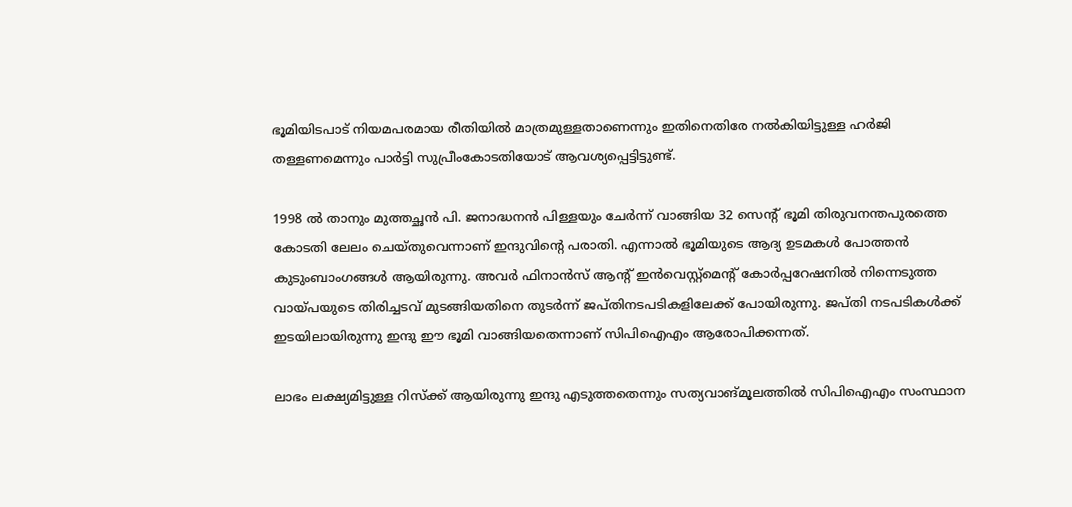ഭൂമിയിടപാട് നിയമപരമായ രീതിയില്‍ മാത്രമുള്ളതാണെന്നും ഇതിനെതിരേ നല്‍കിയിട്ടുള്ള ഹര്‍ജി തള്ളണമെന്നും പാര്‍ട്ടി സുപ്രീംകോടതിയോട് ആവശ്യപ്പെട്ടിട്ടുണ്ട്.

1998 ല്‍ താനും മുത്തച്ഛന്‍ പി. ജനാദ്ധനന്‍ പിള്ളയും ചേര്‍ന്ന് വാങ്ങിയ 32 സെന്റ് ഭൂമി തിരുവനന്തപുരത്തെ കോടതി ലേലം ചെയ്തുവെന്നാണ് ഇന്ദുവിന്റെ പരാതി. എന്നാല്‍ ഭൂമിയുടെ ആദ്യ ഉടമകള്‍ പോത്തന്‍ കുടുംബാംഗങ്ങള്‍ ആയിരുന്നു. അവര്‍ ഫിനാന്‍സ് ആന്റ് ഇന്‍വെസ്റ്റ്‌മെന്റ് കോര്‍പ്പറേഷനില്‍ നിന്നെടുത്ത വായ്പയുടെ തിരിച്ചടവ് മുടങ്ങിയതിനെ തുടര്‍ന്ന് ജപ്തിനടപടികളിലേക്ക് പോയിരുന്നു. ജപ്തി നടപടികള്‍ക്ക് ഇടയിലായിരുന്നു ഇന്ദു ഈ ഭൂമി വാങ്ങിയതെന്നാണ് സിപിഐഎം ആരോപിക്കന്നത്.

ലാഭം ലക്ഷ്യമിട്ടുള്ള റിസ്‌ക്ക് ആയിരുന്നു ഇന്ദു എടുത്തതെന്നും സത്യവാങ്മൂലത്തില്‍ സിപിഐഎം സംസ്ഥാന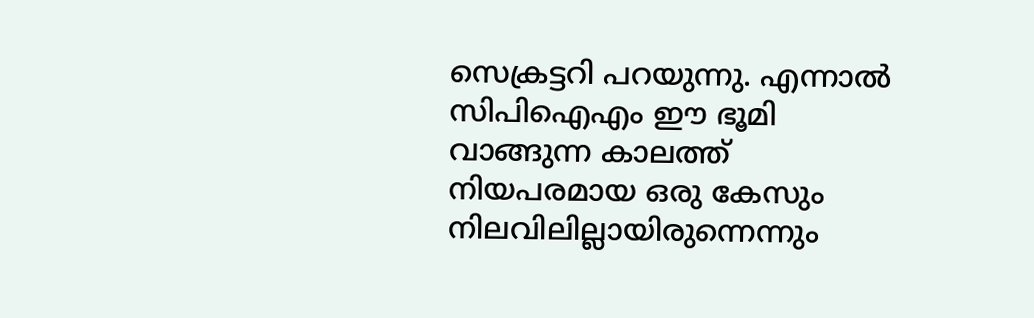സെക്രട്ടറി പറയുന്നു. എന്നാല്‍ സിപിഐഎം ഈ ഭൂമി വാങ്ങുന്ന കാലത്ത് നിയപരമായ ഒരു കേസും നിലവിലില്ലായിരുന്നെന്നും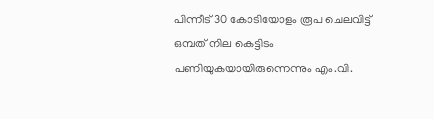പിന്നീട് 30 കോടിയോളം രൂപ ചെലവിട്ട് ഒമ്പത് നില കെട്ടിടം പണിയുകയായിരുന്നെന്നും എം.വി.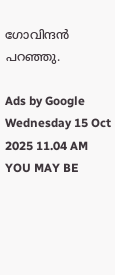ഗോവിന്ദന്‍ പറഞ്ഞു.

Ads by Google
Wednesday 15 Oct 2025 11.04 AM
YOU MAY BE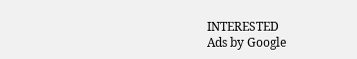INTERESTED
Ads by Google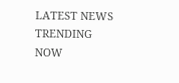LATEST NEWS
TRENDING NOW